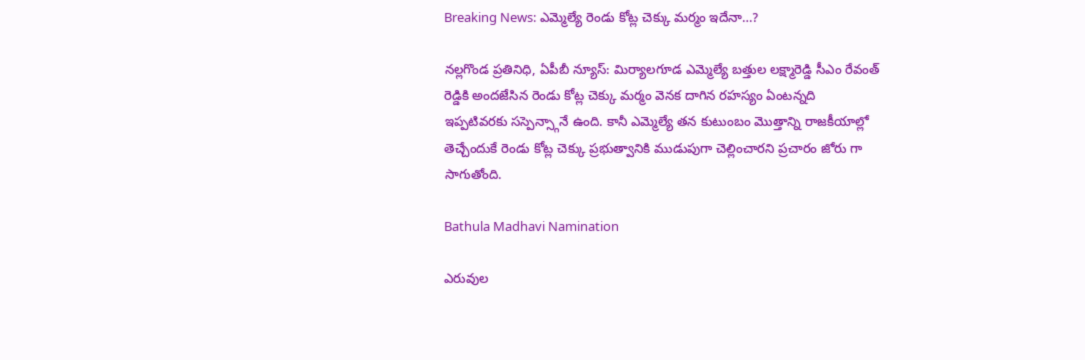Breaking News: ఎమ్మెల్యే రెండు కోట్ల చెక్కు మర్మం ఇదేనా…?

నల్లగొండ ప్రతినిధి, ఏపీబీ న్యూస్: మిర్యాలగూడ ఎమ్మెల్యే బత్తుల లక్ష్మారెడ్డి సీఎం రేవంత్ రెడ్డికి అందజేసిన రెండు కోట్ల చెక్కు మర్మం వెనక దాగిన రహస్యం ఏంటన్నది ఇప్పటివరకు సస్పెన్స్గానే ఉంది. కానీ ఎమ్మెల్యే తన కుటుంబం మొత్తాన్ని రాజకీయాల్లో తెచ్చేందుకే రెండు కోట్ల చెక్కు ప్రభుత్వానికి ముడుపుగా చెల్లించారని ప్రచారం జోరు గా సాగుతోంది.

Bathula Madhavi Namination

ఎరువుల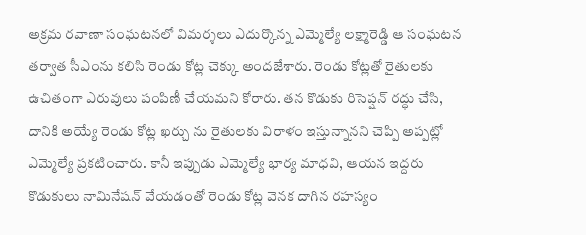అక్రమ రవాణా సంఘటనలో విమర్శలు ఎదుర్కొన్న ఎమ్మెల్యే లక్ష్మారెడ్డి ఆ సంఘటన తర్వాత సీఎంను కలిసి రెండు కోట్ల చెక్కు అందజేశారు. రెండు కోట్లతో రైతులకు ఉచితంగా ఎరువులు పంపిణీ చేయమని కోరారు. తన కొడుకు రిసెప్షన్ రద్ధు చేసి, దానికి అయ్యే రెండు కోట్ల ఖర్చు ను రైతులకు విరాళం ఇస్తున్నానని చెప్పి అప్పట్లో ఎమ్మెల్యే ప్రకటించారు. కానీ ఇప్పుడు ఎమ్మెల్యే భార్య మాధవి, ఆయన ఇద్దరు కొడుకులు నామినేషన్ వేయడంతో రెండు కోట్ల వెనక దాగిన రహస్యం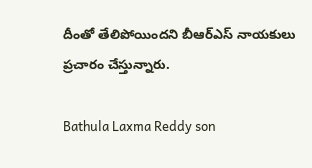దీంతో తేలిపోయిందని బీఆర్ఎస్ నాయకులు ప్రచారం చేస్తున్నారు.

Bathula Laxma Reddy son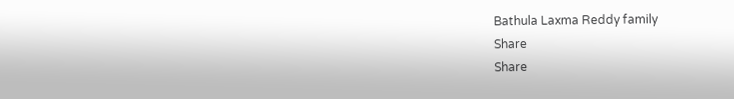Bathula Laxma Reddy family
Share
Share